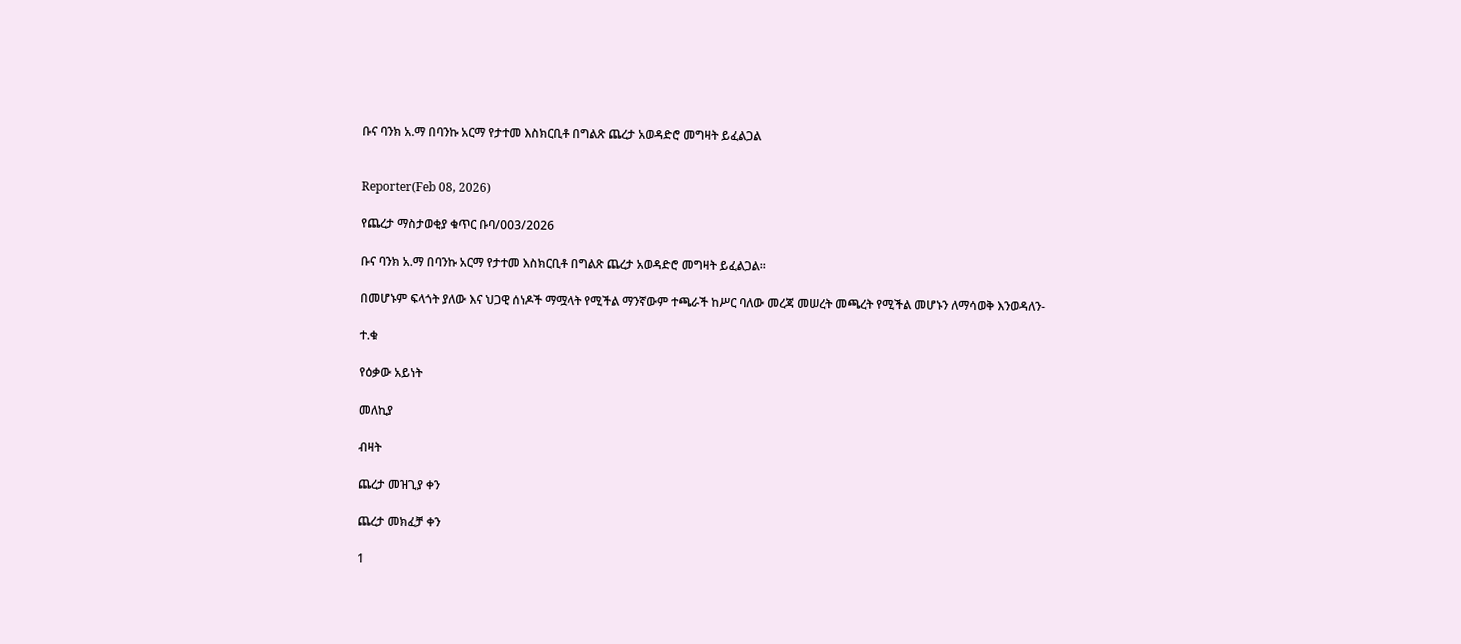ቡና ባንክ አ.ማ በባንኩ አርማ የታተመ እስክርቢቶ በግልጽ ጨረታ አወዳድሮ መግዛት ይፈልጋል


Reporter(Feb 08, 2026)

የጨረታ ማስታወቂያ ቁጥር ቡባ/003/2026

ቡና ባንክ አ.ማ በባንኩ አርማ የታተመ እስክርቢቶ በግልጽ ጨረታ አወዳድሮ መግዛት ይፈልጋል።

በመሆኑም ፍላጎት ያለው እና ህጋዊ ሰነዶች ማሟላት የሚችል ማንኛውም ተጫራች ከሥር ባለው መረጃ መሠረት መጫረት የሚችል መሆኑን ለማሳወቅ እንወዳለን-

ተ.ቁ

የዕቃው አይነት

መለኪያ

ብዛት

ጨረታ መዝጊያ ቀን

ጨረታ መክፈቻ ቀን

1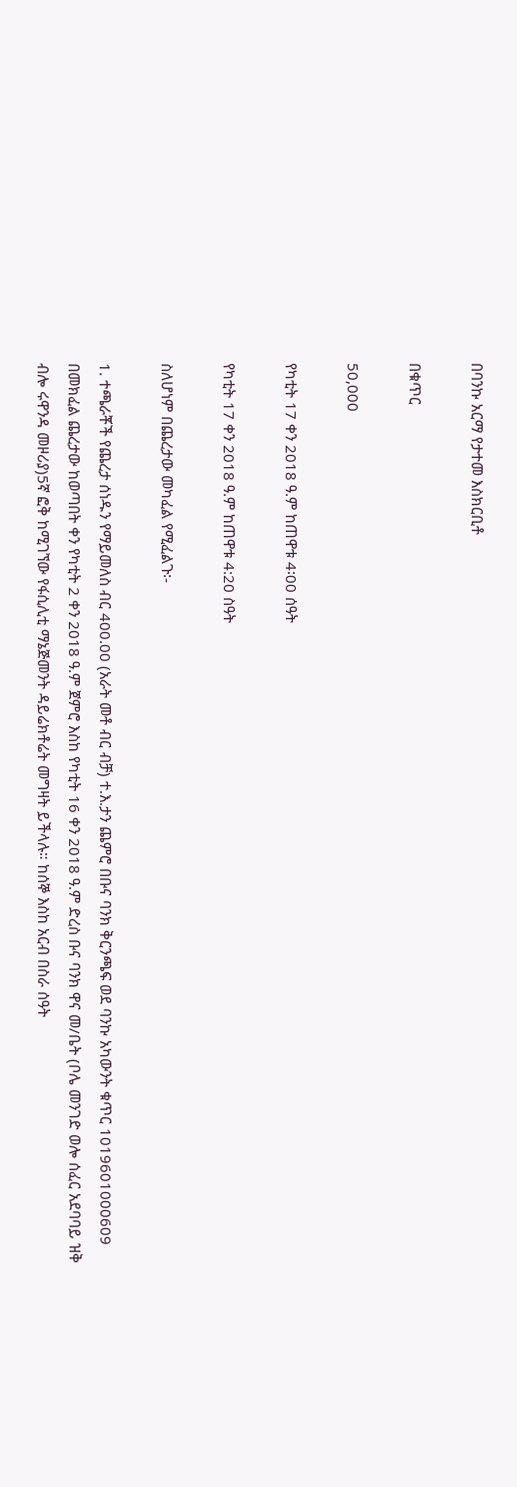በባንኩ አርማ የታተመ እስክርቢቶ

በቁጥር

50,000

የካቲት 17 ቀን 2018 ዓ.ም ከጠዋቱ 4፡00 ሰዓት

የካቲት 17 ቀን 2018 ዓ.ም ከጠዋቱ 4:20 ስዓት

ስለሆነም በጨረታው መካፈል የሚፈልጉ፡-

1. ተጫራቾች የጨረታ ሰነዱን የማይመለስ ብር 400.00 (አራት መቶ ብር ብቻ) ተ.እ.ታን ጨምሮ በቡና ባንክ ቅርንጫፍ ወደ ባንኩ አካውንት ቁጥር 1019601000609 በመክፈል ጨረታው ከወጣበት ቀን የካቲት 2 ቀን 2018 ዓ.ም ጀምሮ እስከ የካቲት 16 ቀን 2018 ዓ.ም ድረስ ቡና ባንክ ዋና መ/ቤት (ቦሌ መንገድ ወሎ ሰፈር አደባባይ ዝቅ ብሎ ሩዋንዳ መዞሪያ)5ኛ ፎቅ ከሚገኘው የፋሲሊቲ ማኔጅመንት ዳይሬክቶሬት መግዛት ይችላሉ። ከሰኞ እስከ አርብ በስራ ሰዓት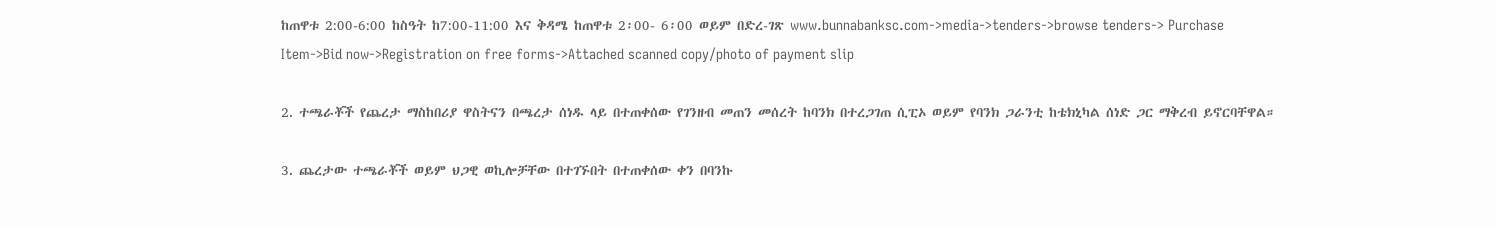ከጠዋቱ 2:00-6:00 ከስዓት ከ7:00-11:00 እና ቅዳሜ ከጠዋቱ 2፡00- 6፡00 ወይም በድረ-ገጽ www.bunnabanksc.com->media->tenders->browse tenders-> Purchase Item->Bid now->Registration on free forms->Attached scanned copy/photo of payment slip

2. ተጫራቾች የጨረታ ማስከበሪያ ዋስትናን በጫረታ ሰነዱ ላይ በተጠቀሰው የገንዘብ መጠን መሰረት ከባንክ በተረጋገጠ ሲፒኦ ወይም የባንክ ጋራንቲ ከቴክኒካል ሰነድ ጋር ማቅረብ ይኖርባቸዋል።

3. ጨረታው ተጫራቾች ወይም ህጋዊ ወኪሎቻቸው በተገኙበት በተጠቀሰው ቀን በባንኩ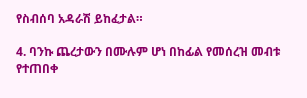የስብሰባ አዳራሽ ይከፈታል።

4. ባንኩ ጨረታውን በሙሉም ሆነ በከፊል የመሰረዝ መብቱ የተጠበቀ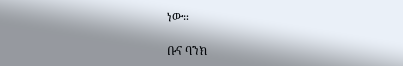ነው።

ቡና ባንክ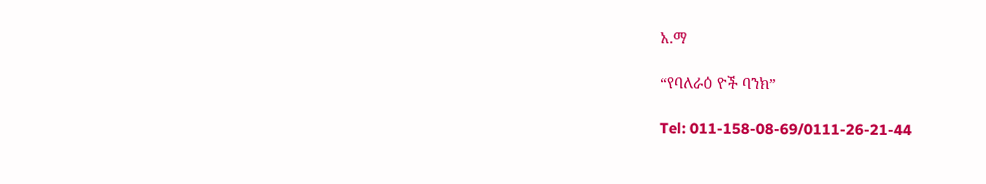አ.ማ

“የባለራዕ ዮች ባንክ”

Tel: 011-158-08-69/0111-26-21-44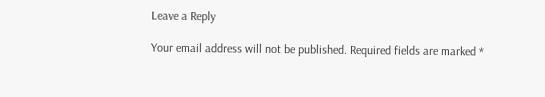Leave a Reply

Your email address will not be published. Required fields are marked *